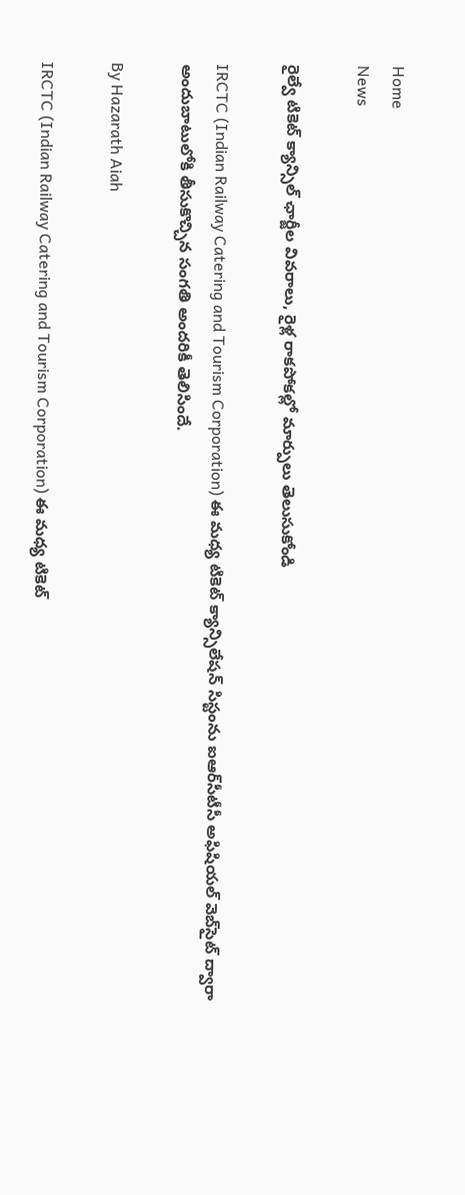Home
News

రైల్వే టికెట్ క్యాన్సిల్ ఛార్జీల వివరాలు, రైళ్ల రాకపోకల్లో మార్పులు తెలుసుకోండి

IRCTC (Indian Railway Catering and Tourism Corporation) ఈ మధ్య టికెట్ క్యాన్సిలేషన్ సిస్టంను ఐఆర్‌సీటీసీ అఫిషియల్ వెబ్‌సైట్ ద్వారా అందుబాటులోకి తీసుకొచ్చిన సంగతి అందరికీ తెలిసిందే.

By Hazarath Aiah

IRCTC (Indian Railway Catering and Tourism Corporation) ఈ మధ్య టికెట్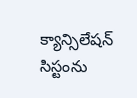క్యాన్సిలేషన్ సిస్టంను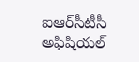ఐఆర్‌సీటీసీ అఫిషియల్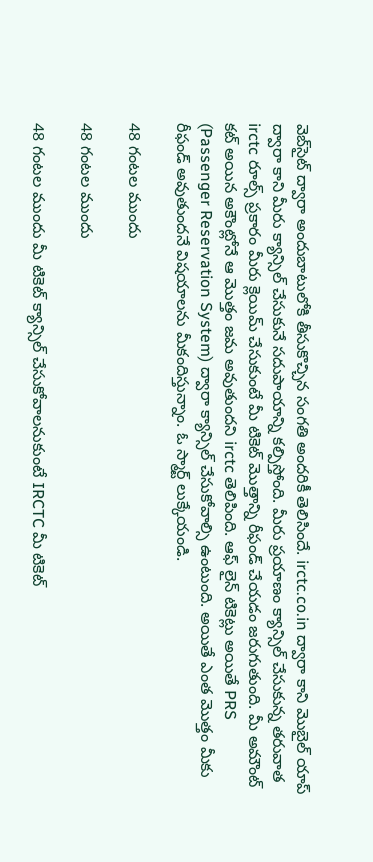వెబ్‌సైట్ ద్వారా అందుబాటులోకి తీసుకొచ్చిన సంగతి అందరికీ తెలిసిందే. irctc.co.in ద్వారా కాని మొబైల్ యాప్ ద్వారా కాని మీరు క్యాన్సిల్ చేసుకునే సదుపాయాన్ని కల్పిస్తోంది. మీరు ప్రయాణం క్యాన్సిల్ చేసుకున్న తరువాత irctc రూల్స్ ప్రకారం మీరు క్లెయిమ్ చేసుకుంటే మీ టికెట్ మొత్తాన్ని రీఫండ్ చేయడం జరుగుతుంది. మీ అమౌంట్ కట్ అయిన అకౌంట్లోనే ఆ మొత్తం జమ అవుతుందని irctc తెలిపింది. ఆఫ్ లైన్ టికెట్లు అయితే PRS (Passenger Reservation System) ద్వారా క్యాన్సిల్ చేసుకోవాల్సి ఉంటుంది. అయితే ఎంత మొత్తం మీకు రీఫండ్ అవుతుందనే విషయాలను మీకందిస్తున్నాం. ఓ స్మార్ట్ లుక్కేయండి.

48 గంటల ముందు

48 గంటల ముందు

48 గంటల ముందు మీ టికెట్ క్యాన్సిల్ చేసుకోవాలనుకుంటే IRCTC మీ టికెట్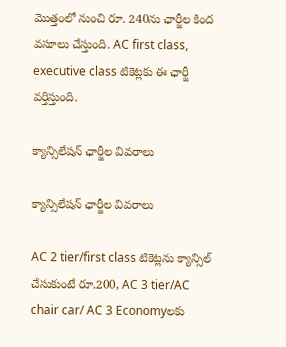మొత్తంలో నుంచి రూ. 240ను ఛార్జీల కింద వసూలు చేస్తుంది. AC first class, executive class టికెట్లకు ఈ ఛార్జీ వర్తిస్తుంది.

క్యాన్సిలేషన్ ఛార్జీల వివరాలు

క్యాన్సిలేషన్ ఛార్జీల వివరాలు

AC 2 tier/first class టికెట్లను క్యాన్సిల్ చేసుకుంటే రూ.200, AC 3 tier/AC chair car/ AC 3 Economyలకు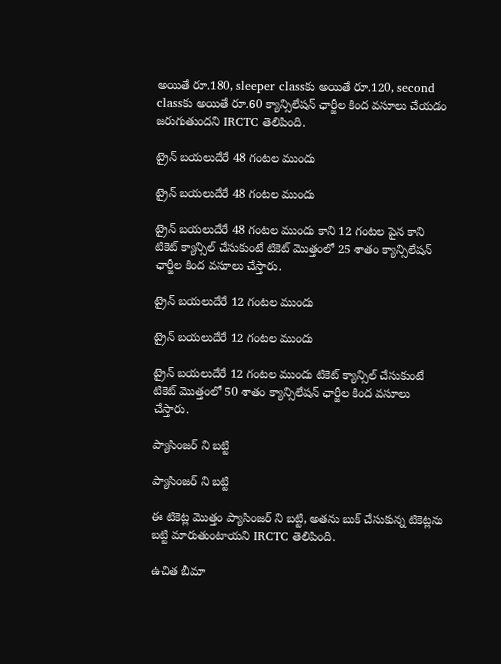అయితే రూ.180, sleeper classకు అయితే రూ.120, second classకు అయితే రూ.60 క్యాన్సిలేషన్ ఛార్జీల కింద వసూలు చేయడం జరుగుతుందని IRCTC తెలిపింది.

ట్రైన్ బయలుదేరే 48 గంటల ముందు

ట్రైన్ బయలుదేరే 48 గంటల ముందు

ట్రైన్ బయలుదేరే 48 గంటల ముందు కాని 12 గంటల పైన కాని టికెట్ క్యాన్సిల్ చేసుకుంటే టికెట్ మొత్తంలో 25 శాతం క్యాన్సిలేషన్ ఛార్జీల కింద వసూలు చేస్తారు.

ట్రైన్ బయలుదేరే 12 గంటల ముందు

ట్రైన్ బయలుదేరే 12 గంటల ముందు

ట్రైన్ బయలుదేరే 12 గంటల ముందు టికెట్ క్యాన్సిల్ చేసుకుంటే టికెట్ మొత్తంలో 50 శాతం క్యాన్సిలేషన్ ఛార్జీల కింద వసూలు చేస్తారు.

ప్యాసింజర్ ని బట్టి

ప్యాసింజర్ ని బట్టి

ఈ టికెట్ల మొత్తం ప్యాసింజర్ ని బట్టి, అతను బుక్ చేసుకున్న టికెట్లను బట్టి మారుతుంటాయని IRCTC తెలిపింది.

ఉచిత బీమా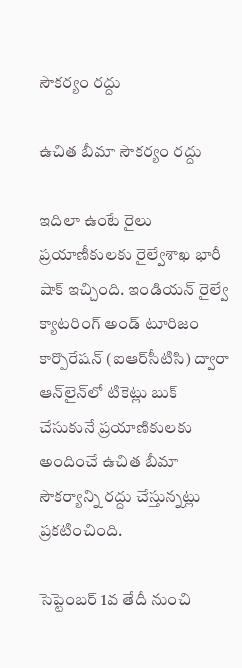సౌకర్యం రద్దు

ఉచిత బీమా సౌకర్యం రద్దు

ఇదిలా ఉంటే రైలు ప్రయాణీకులకు రైల్వేశాఖ భారీ షాక్‌ ఇచ్చింది. ఇండియన్ రైల్వే క్యాటరింగ్ అండ్ టూరిజం కార్పొరేషన్ (ఐఆర్‌సీటిసి) ద్వారా ఆన్‌లైన్‌లో టికెట్లు బుక్ చేసుకునే ప్రయాణికులకు అందించే ఉచిత బీమా సౌకర్యాన్ని రద్దు చేస్తున్నట్లు ప్రకటించింది.

సెప్టెంబర్‌ 1వ తేదీ నుంచి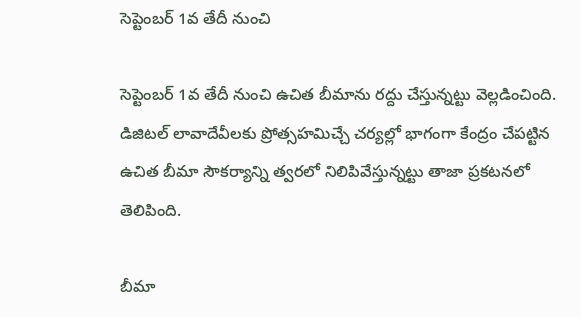సెప్టెంబర్‌ 1వ తేదీ నుంచి

సెప్టెంబర్‌ 1వ తేదీ నుంచి ఉచిత బీమాను రద్దు చేస్తున్నట్టు వెల్లడించింది. డిజిటల్ లావాదేవీలకు ప్రోత్సహమిచ్చే చర్యల్లో భాగంగా కేంద్రం చేపట్టిన ఉచిత బీమా సౌకర్యాన్ని త్వరలో నిలిపివేస్తున్నట్టు తాజా ప్రకటనలో తెలిపింది.

బీమా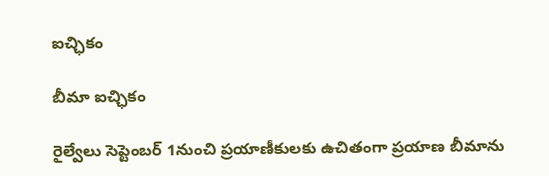ఐచ్ఛికం

బీమా ఐచ్ఛికం

రైల్వేలు సెప్టెంబర్ 1నుంచి ప్రయాణీకులకు ఉచితంగా ప్రయాణ బీమాను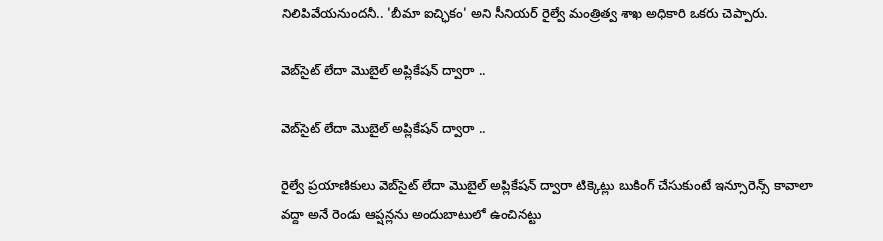నిలిపివేయనుందనీ.. 'బీమా ఐచ్ఛికం' అని సీనియర్ రైల్వే మంత్రిత్వ శాఖ అధికారి ఒకరు చెప్పారు.

వెబ్‌సైట్ లేదా మొబైల్ అప్లికేషన్ ద్వారా ..

వెబ్‌సైట్ లేదా మొబైల్ అప్లికేషన్ ద్వారా ..

రైల్వే ప్రయాణికులు వెబ్‌సైట్ లేదా మొబైల్ అప్లికేషన్ ద్వారా టిక్కెట్లు బుకింగ్ చేసుకుంటే ఇన్సూరెన్స్‌ కావాలా వద్దా అనే రెండు ఆప్షన్లను అందుబాటులో ఉంచినట్టు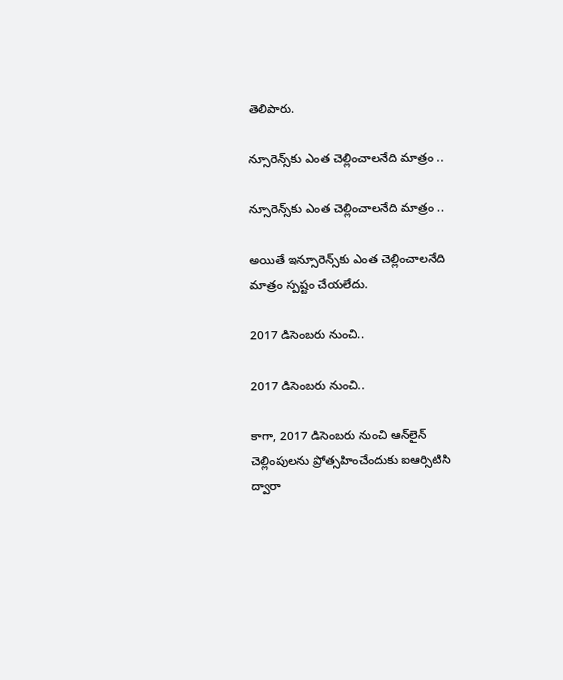తెలిపారు.

న్సూరెన్స్‌కు ఎంత చెల్లించాలనేది మాత్రం ..

న్సూరెన్స్‌కు ఎంత చెల్లించాలనేది మాత్రం ..

అయితే ఇన్సూరెన్స్‌కు ఎంత చెల్లించాలనేది మాత్రం స్పష్టం చేయలేదు.

2017 డిసెంబరు నుంచి..

2017 డిసెంబరు నుంచి..

కాగా, 2017 డిసెంబరు నుంచి ఆన్‌లైన్‌ చెల్లింపులను ప్రోత్సహించేందుకు ఐఆర్సిటిసి ద్వారా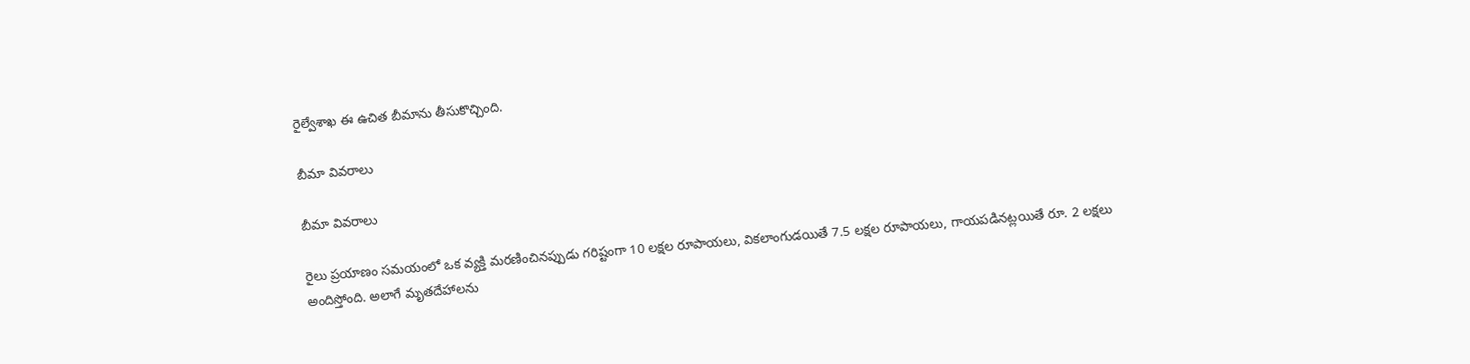రైల్వేశాఖ ఈ ఉచిత బీమాను తీసుకొచ్చింది.

బీమా వివరాలు

బీమా వివరాలు

రైలు ప్రయాణం సమయంలో ఒక వ్యక్తి మరణించినప్పుడు గరిష్టంగా 10 లక్షల రూపాయలు, వికలాంగుడయితే 7.5 లక్షల రూపాయలు, గాయపడినట్లయితే రూ. 2 లక్షలు అందిస్తోంది. అలాగే మృతదేహాలను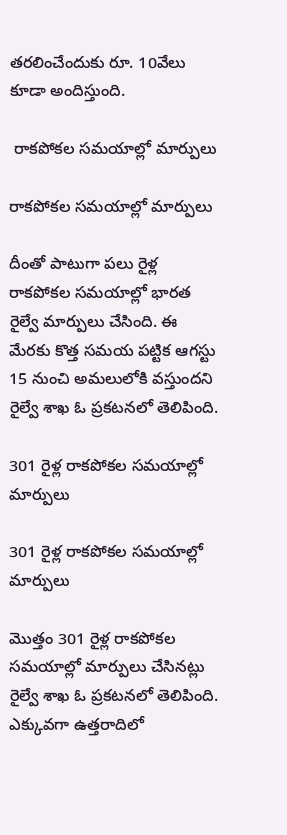తరలించేందుకు రూ. 10వేలు కూడా అందిస్తుంది.

 రాకపోకల సమయాల్లో మార్పులు

రాకపోకల సమయాల్లో మార్పులు

దీంతో పాటుగా పలు రైళ్ల రాకపోకల సమయాల్లో భారత రైల్వే మార్పులు చేసింది. ఈ మేరకు కొత్త సమయ పట్టిక ఆగస్టు 15 నుంచి అమలులోకి వస్తుందని రైల్వే శాఖ ఓ ప్రకటనలో తెలిపింది.

301 రైళ్ల రాకపోకల సమయాల్లో మార్పులు

301 రైళ్ల రాకపోకల సమయాల్లో మార్పులు

మొత్తం 301 రైళ్ల రాకపోకల సమయాల్లో మార్పులు చేసినట్లు రైల్వే శాఖ ఓ ప్రకటనలో తెలిపింది. ఎక్కువగా ఉత్తరాదిలో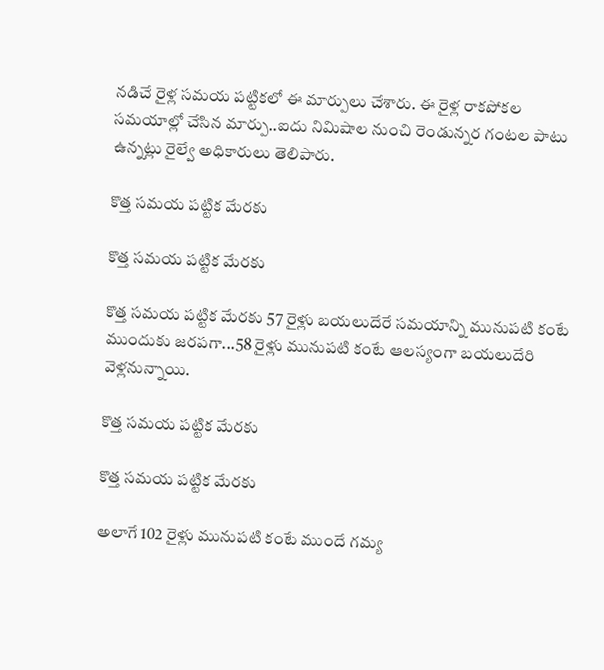నడిచే రైళ్ల సమయ పట్టికలో ఈ మార్పులు చేశారు. ఈ రైళ్ల రాకపోకల సమయాల్లో చేసిన మార్పు..ఐదు నిమిషాల నుంచి రెండున్నర గంటల పాటు ఉన్నట్లు రైల్వే అధికారులు తెలిపారు.

కొత్త సమయ పట్టిక మేరకు

కొత్త సమయ పట్టిక మేరకు

కొత్త సమయ పట్టిక మేరకు 57 రైళ్లు బయలుదేరే సమయాన్ని మునుపటి కంటే ముందుకు జరపగా...58 రైళ్లు మునుపటి కంటే ఆలస్యంగా బయలుదేరి వెళ్లనున్నాయి.

కొత్త సమయ పట్టిక మేరకు

కొత్త సమయ పట్టిక మేరకు

అలాగే 102 రైళ్లు మునుపటి కంటే ముందే గమ్య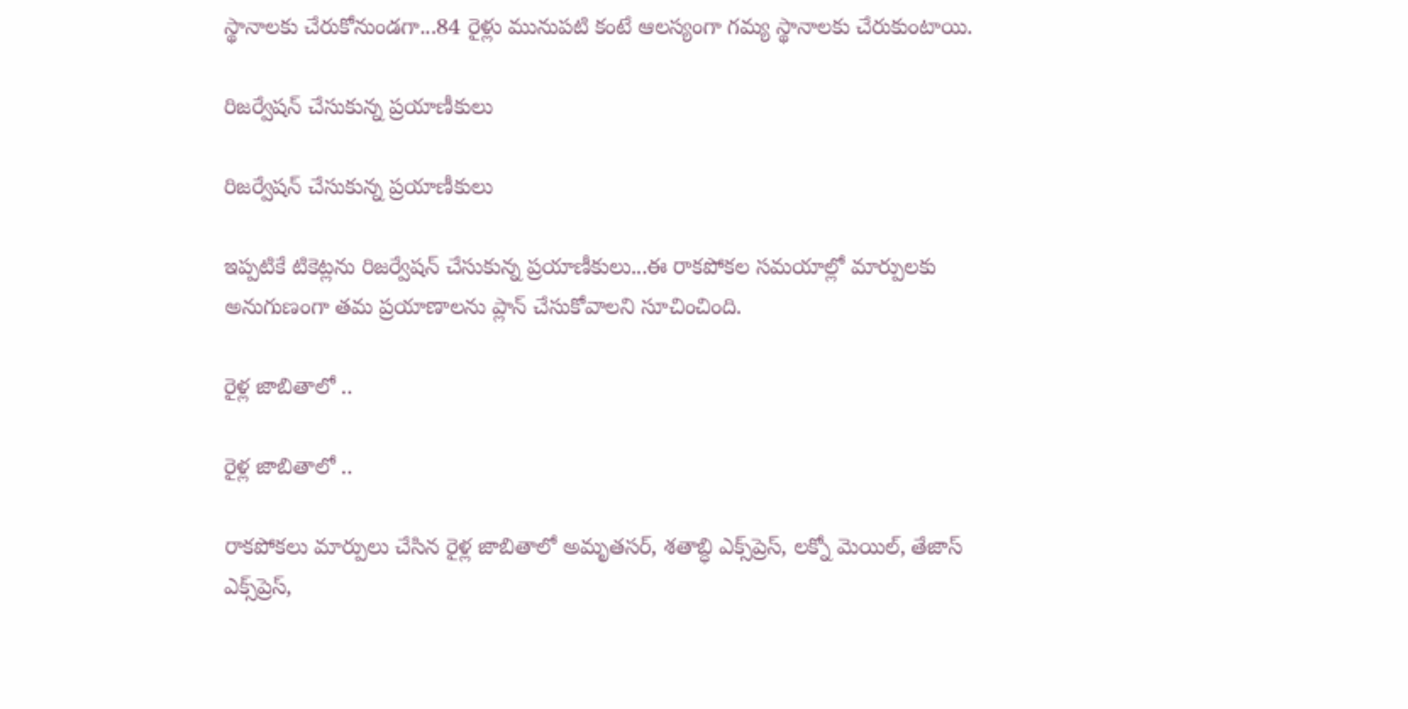స్థానాలకు చేరుకోనుండగా...84 రైళ్లు మునుపటి కంటే ఆలస్యంగా గమ్య స్థానాలకు చేరుకుంటాయి.

రిజర్వేషన్ చేసుకున్న ప్రయాణీకులు

రిజర్వేషన్ చేసుకున్న ప్రయాణీకులు

ఇప్పటికే టికెట్లను రిజర్వేషన్ చేసుకున్న ప్రయాణీకులు...ఈ రాకపోకల సమయాల్లో మార్పులకు అనుగుణంగా తమ ప్రయాణాలను ప్లాన్ చేసుకోవాలని సూచించింది.

రైళ్ల జాబితాలో ..

రైళ్ల జాబితాలో ..

రాకపోకలు మార్పులు చేసిన రైళ్ల జాబితాలో అమృతసర్, శతాబ్ధి ఎక్స్‌ప్రెస్, లక్నో మెయిల్, తేజాస్ ఎక్స్‌ప్రెస్,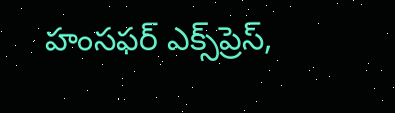హంసఫర్ ఎక్స్‌ప్రెస్,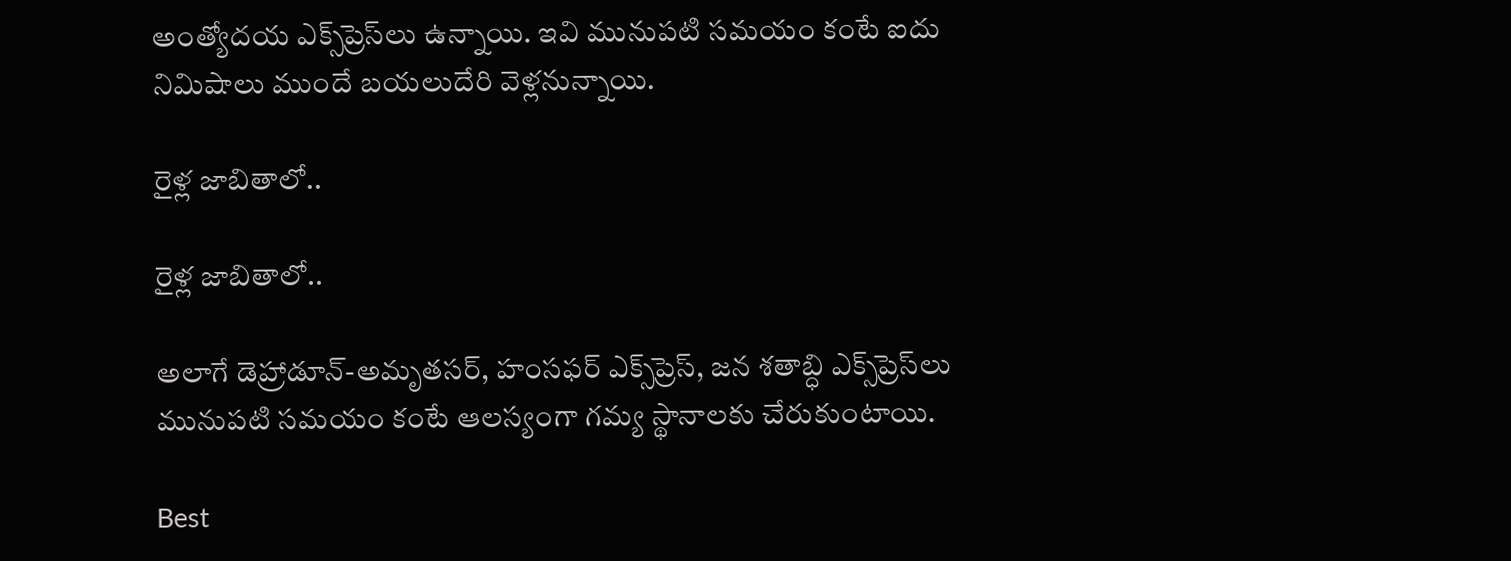అంత్యోదయ ఎక్స్‌ప్రెస్‌లు ఉన్నాయి. ఇవి మునుపటి సమయం కంటే ఐదు నిమిషాలు ముందే బయలుదేరి వెళ్లనున్నాయి.

రైళ్ల జాబితాలో..

రైళ్ల జాబితాలో..

అలాగే డెహ్రాడూన్-అమృతసర్, హంసఫర్ ఎక్స్‌ప్రెస్, జన శతాబ్ధి ఎక్స్‌ప్రెస్‌లు మునుపటి సమయం కంటే ఆలస్యంగా గమ్య స్థానాలకు చేరుకుంటాయి.

Best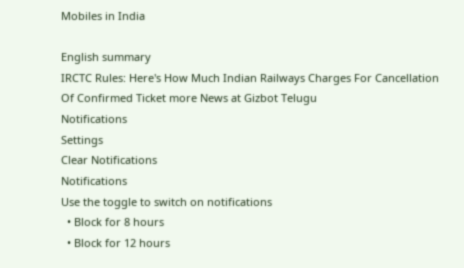Mobiles in India

English summary
IRCTC Rules: Here's How Much Indian Railways Charges For Cancellation Of Confirmed Ticket more News at Gizbot Telugu
Notifications
Settings
Clear Notifications
Notifications
Use the toggle to switch on notifications
  • Block for 8 hours
  • Block for 12 hours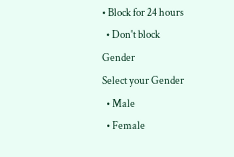• Block for 24 hours
  • Don't block
Gender
Select your Gender
  • Male
  • Female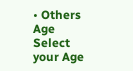• Others
Age
Select your Age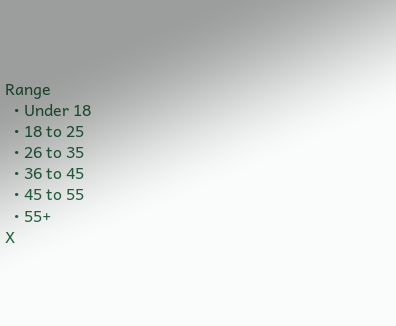Range
  • Under 18
  • 18 to 25
  • 26 to 35
  • 36 to 45
  • 45 to 55
  • 55+
X